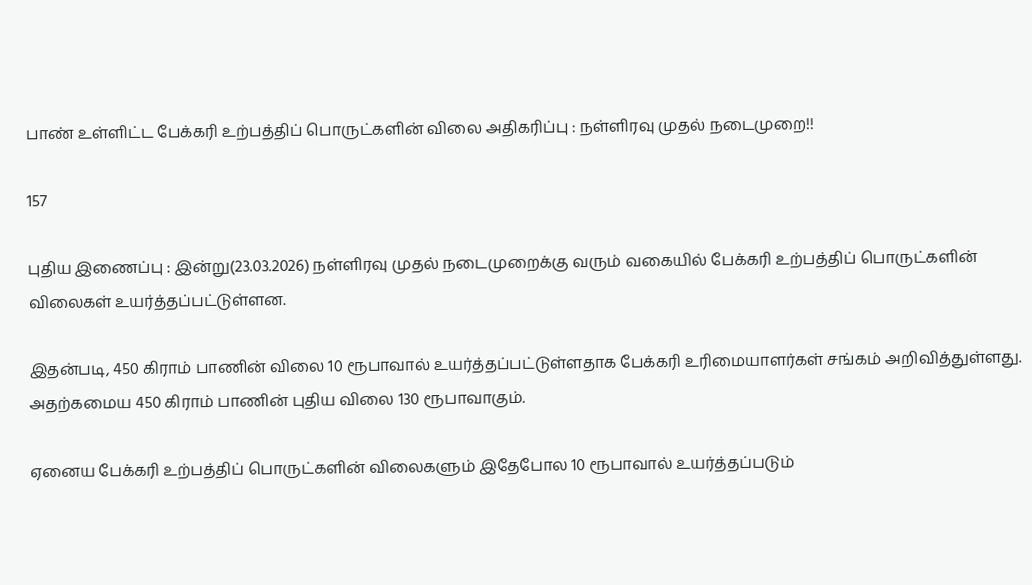பாண் உள்ளிட்ட பேக்கரி உற்பத்திப் பொருட்களின் விலை அதிகரிப்பு : நள்ளிரவு முதல் நடைமுறை!!

157

புதிய இணைப்பு : இன்று(23.03.2026) நள்ளிரவு முதல் நடைமுறைக்கு வரும் வகையில் பேக்கரி உற்பத்திப் பொருட்களின் விலைகள் உயர்த்தப்பட்டுள்ளன.

இதன்படி, 450 கிராம் பாணின் விலை 10 ரூபாவால் உயர்த்தப்பட்டுள்ளதாக பேக்கரி உரிமையாளர்கள் சங்கம் அறிவித்துள்ளது. அதற்கமைய 450 கிராம் பாணின் புதிய விலை 130 ரூபாவாகும்.

ஏனைய பேக்கரி உற்பத்திப் பொருட்களின் விலைகளும் இதேபோல 10 ரூபாவால் உயர்த்தப்படும்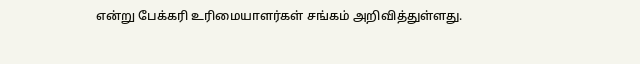என்று பேக்கரி உரிமையாளர்கள் சங்கம் அறிவித்துள்ளது.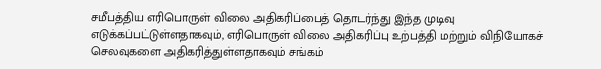சமீபத்திய எரிபொருள் விலை அதிகரிப்பைத் தொடர்ந்து இந்த முடிவு எடுக்கப்பட்டுள்ளதாகவும், எரிபொருள் விலை அதிகரிப்பு உற்பத்தி மற்றும் விநியோகச் செலவுகளை அதிகரித்துள்ளதாகவும் சங்கம்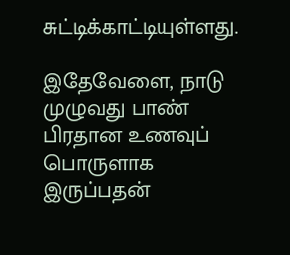சுட்டிக்காட்டியுள்ளது.

இதேவேளை, நாடு முழுவது பாண் பிரதான உணவுப் பொருளாக இருப்பதன்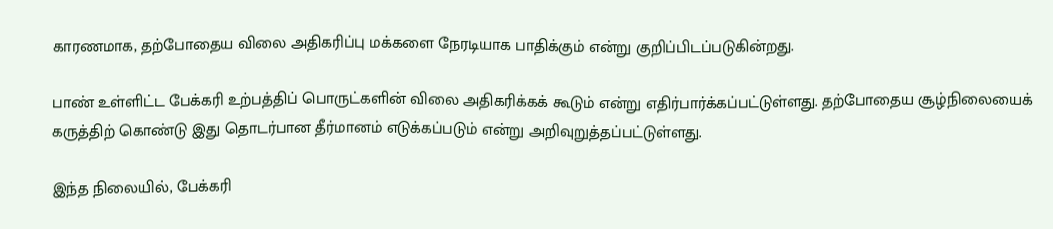காரணமாக, தற்போதைய விலை அதிகரிப்பு மக்களை நேரடியாக பாதிக்கும் என்று குறிப்பிடப்படுகின்றது.

பாண் உள்ளிட்ட பேக்கரி உற்பத்திப் பொருட்களின் விலை அதிகரிக்கக் கூடும் என்று எதிர்பார்க்கப்பட்டுள்ளது. தற்போதைய சூழ்நிலையைக் கருத்திற் கொண்டு இது தொடர்பான தீர்மானம் எடுக்கப்படும் என்று அறிவுறுத்தப்பட்டுள்ளது.

இந்த நிலையில், பேக்கரி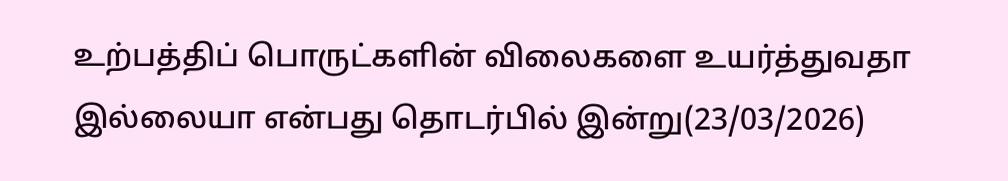உற்பத்திப் பொருட்களின் விலைகளை உயர்த்துவதா இல்லையா என்பது தொடர்பில் இன்று(23/03/2026)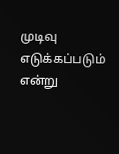முடிவு எடுக்கப்படும் என்று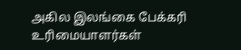அகில இலங்கை பேக்கரி உரிமையாளர்கள்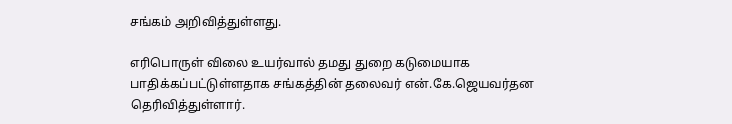சங்கம் அறிவித்துள்ளது.

எரிபொருள் விலை உயர்வால் தமது துறை கடுமையாக பாதிக்கப்பட்டுள்ளதாக சங்கத்தின் தலைவர் என்.கே.ஜெயவர்தன தெரிவித்துள்ளார்.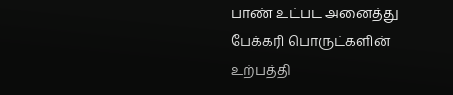பாண் உட்பட அனைத்து பேக்கரி பொருட்களின் உற்பத்தி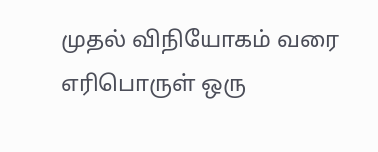முதல் விநியோகம் வரை எரிபொருள் ஒரு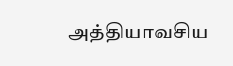அத்தியாவசிய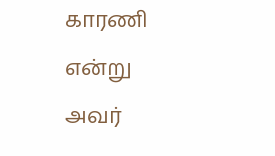காரணி என்று அவர்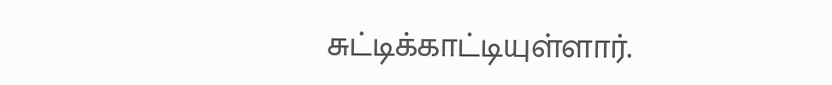சுட்டிக்காட்டியுள்ளார்.